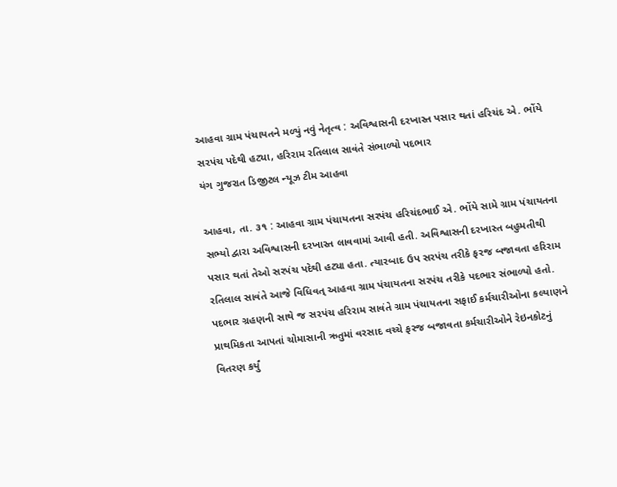આહવા ગ્રામ પંચાયતને મળ્યું નવું નેતૃત્વ : અવિશ્વાસની દરખાસ્ત પસાર થતાં હરિચંદ એ. ભોંયે સરપંચ પદેથી હટ્યા, હરિરામ રતિલાલ સાવંતે સંભાળ્યો પદભાર
યંગ ગુજરાત ડિજીટલ ન્યૂઝ ટીમ આહવા

આહવા, તા. ૩૧ : આહવા ગ્રામ પંચાયતના સરપંચ હરિચંદભાઈ એ. ભોંયે સામે ગ્રામ પંચાયતના સભ્યો દ્વારા અવિશ્વાસની દરખાસ્ત લાવવામાં આવી હતી. અવિશ્વાસની દરખાસ્ત બહુમતીથી પસાર થતાં તેઓ સરપંચ પદેથી હટ્યા હતા. ત્યારબાદ ઉપ સરપંચ તરીકે ફરજ બજાવતા હરિરામ રતિલાલ સાવંતે આજે વિધિવત્ આહવા ગ્રામ પંચાયતના સરપંચ તરીકે પદભાર સંભાળ્યો હતો.
પદભાર ગ્રહણની સાથે જ સરપંચ હરિરામ સાવંતે ગ્રામ પંચાયતના સફાઈ કર્મચારીઓના કલ્યાણને પ્રાથમિકતા આપતાં ચોમાસાની ઋતુમાં વરસાદ વચ્ચે ફરજ બજાવતા કર્મચારીઓને રેઇનકોટનું વિતરણ કર્યું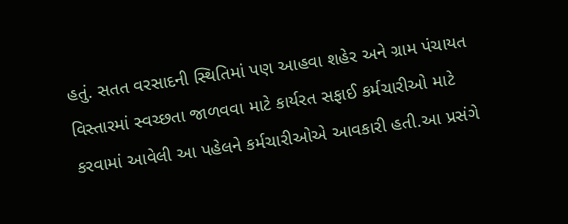હતું. સતત વરસાદની સ્થિતિમાં પણ આહવા શહેર અને ગ્રામ પંચાયત વિસ્તારમાં સ્વચ્છતા જાળવવા માટે કાર્યરત સફાઈ કર્મચારીઓ માટે કરવામાં આવેલી આ પહેલને કર્મચારીઓએ આવકારી હતી.આ પ્રસંગે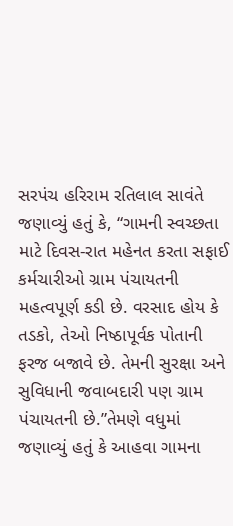સરપંચ હરિરામ રતિલાલ સાવંતે જણાવ્યું હતું કે, “ગામની સ્વચ્છતા માટે દિવસ-રાત મહેનત કરતા સફાઈ કર્મચારીઓ ગ્રામ પંચાયતની મહત્વપૂર્ણ કડી છે. વરસાદ હોય કે તડકો, તેઓ નિષ્ઠાપૂર્વક પોતાની ફરજ બજાવે છે. તેમની સુરક્ષા અને સુવિધાની જવાબદારી પણ ગ્રામ પંચાયતની છે.”તેમણે વધુમાં જણાવ્યું હતું કે આહવા ગામના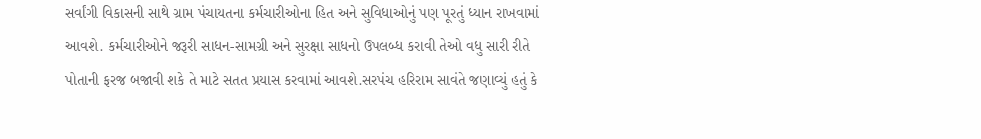સર્વાંગી વિકાસની સાથે ગ્રામ પંચાયતના કર્મચારીઓના હિત અને સુવિધાઓનું પણ પૂરતું ધ્યાન રાખવામાં આવશે. કર્મચારીઓને જરૂરી સાધન-સામગ્રી અને સુરક્ષા સાધનો ઉપલબ્ધ કરાવી તેઓ વધુ સારી રીતે પોતાની ફરજ બજાવી શકે તે માટે સતત પ્રયાસ કરવામાં આવશે.સરપંચ હરિરામ સાવંતે જણાવ્યું હતું કે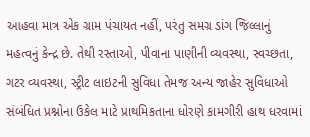આહવા માત્ર એક ગ્રામ પંચાયત નહીં, પરંતુ સમગ્ર ડાંગ જિલ્લાનું મહત્વનું કેન્દ્ર છે. તેથી રસ્તાઓ, પીવાના પાણીની વ્યવસ્થા, સ્વચ્છતા, ગટર વ્યવસ્થા, સ્ટ્રીટ લાઇટની સુવિધા તેમજ અન્ય જાહેર સુવિધાઓ સંબંધિત પ્રશ્નોના ઉકેલ માટે પ્રાથમિકતાના ધોરણે કામગીરી હાથ ધરવામાં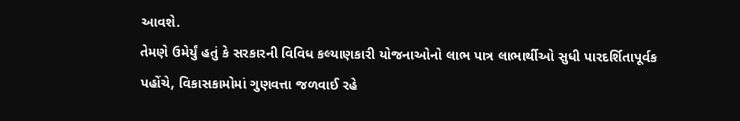આવશે.
તેમણે ઉમેર્યું હતું કે સરકારની વિવિધ કલ્યાણકારી યોજનાઓનો લાભ પાત્ર લાભાર્થીઓ સુધી પારદર્શિતાપૂર્વક પહોંચે, વિકાસકામોમાં ગુણવત્તા જળવાઈ રહે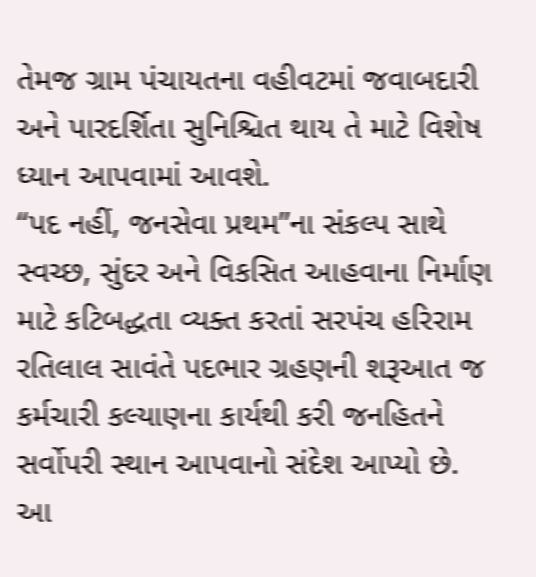તેમજ ગ્રામ પંચાયતના વહીવટમાં જવાબદારી અને પારદર્શિતા સુનિશ્ચિત થાય તે માટે વિશેષ ધ્યાન આપવામાં આવશે.
“પદ નહીં, જનસેવા પ્રથમ”ના સંકલ્પ સાથે સ્વચ્છ, સુંદર અને વિકસિત આહવાના નિર્માણ માટે કટિબદ્ધતા વ્યક્ત કરતાં સરપંચ હરિરામ રતિલાલ સાવંતે પદભાર ગ્રહણની શરૂઆત જ કર્મચારી કલ્યાણના કાર્યથી કરી જનહિતને સર્વોપરી સ્થાન આપવાનો સંદેશ આપ્યો છે.
આ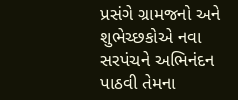પ્રસંગે ગ્રામજનો અને શુભેચ્છકોએ નવા સરપંચને અભિનંદન પાઠવી તેમના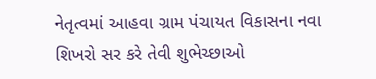નેતૃત્વમાં આહવા ગ્રામ પંચાયત વિકાસના નવા શિખરો સર કરે તેવી શુભેચ્છાઓ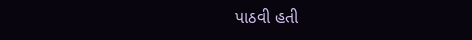પાઠવી હતી